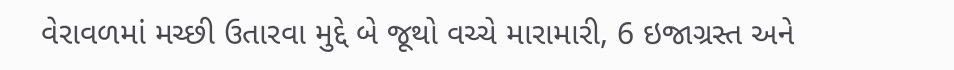વેરાવળમાં મચ્છી ઉતારવા મુદ્દે બે જૂથો વચ્ચે મારામારી, 6 ઇજાગ્રસ્ત અને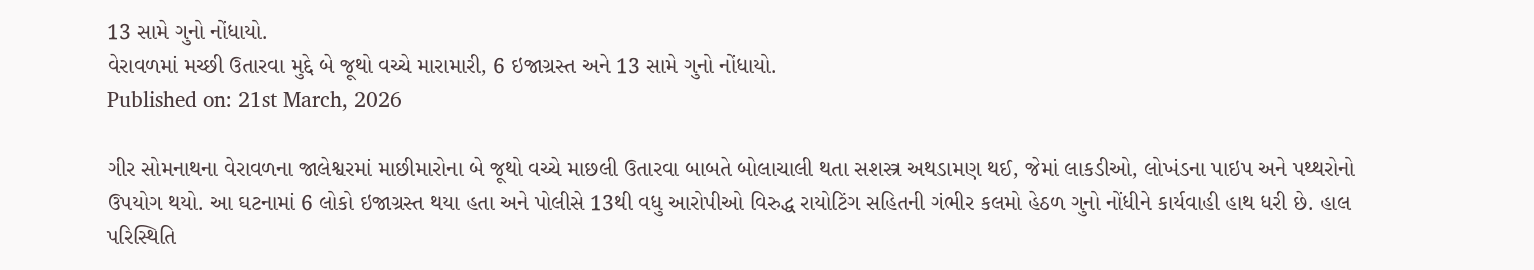13 સામે ગુનો નોંધાયો.
વેરાવળમાં મચ્છી ઉતારવા મુદ્દે બે જૂથો વચ્ચે મારામારી, 6 ઇજાગ્રસ્ત અને 13 સામે ગુનો નોંધાયો.
Published on: 21st March, 2026

ગીર સોમનાથના વેરાવળના જાલેશ્વરમાં માછીમારોના બે જૂથો વચ્ચે માછલી ઉતારવા બાબતે બોલાચાલી થતા સશસ્ત્ર અથડામણ થઈ, જેમાં લાકડીઓ, લોખંડના પાઇપ અને પથ્થરોનો ઉપયોગ થયો. આ ઘટનામાં 6 લોકો ઇજાગ્રસ્ત થયા હતા અને પોલીસે 13થી વધુ આરોપીઓ વિરુદ્ધ રાયોટિંગ સહિતની ગંભીર કલમો હેઠળ ગુનો નોંધીને કાર્યવાહી હાથ ધરી છે. હાલ પરિસ્થિતિ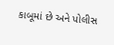કાબૂમાં છે અને પોલીસ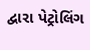દ્વારા પેટ્રોલિંગ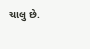ચાલુ છે.